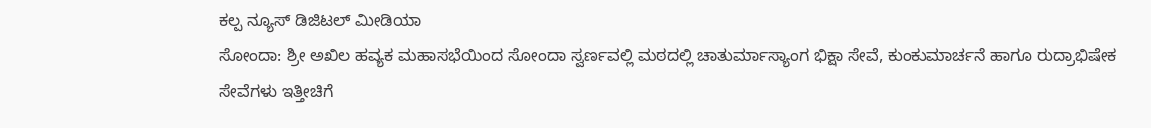ಕಲ್ಪ ನ್ಯೂಸ್ ಡಿಜಿಟಲ್ ಮೀಡಿಯಾ
ಸೋಂದಾ: ಶ್ರೀ ಅಖಿಲ ಹವ್ಯಕ ಮಹಾಸಭೆಯಿಂದ ಸೋಂದಾ ಸ್ವರ್ಣವಲ್ಲಿ ಮಠದಲ್ಲಿ ಚಾತುರ್ಮಾಸ್ಯಾಂಗ ಭಿಕ್ಷಾ ಸೇವೆ, ಕುಂಕುಮಾರ್ಚನೆ ಹಾಗೂ ರುದ್ರಾಭಿಷೇಕ ಸೇವೆಗಳು ಇತ್ತೀಚಿಗೆ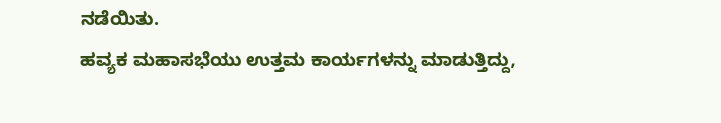ನಡೆಯಿತು.
ಹವ್ಯಕ ಮಹಾಸಭೆಯು ಉತ್ತಮ ಕಾರ್ಯಗಳನ್ನು ಮಾಡುತ್ತಿದ್ದು,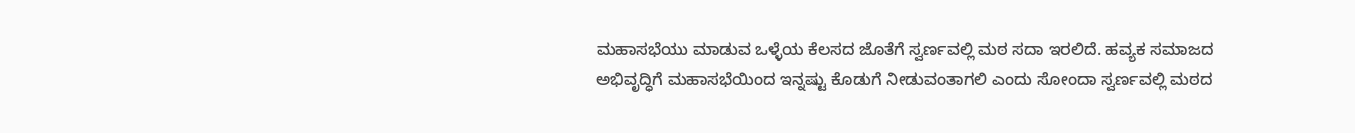ಮಹಾಸಭೆಯು ಮಾಡುವ ಒಳ್ಳೆಯ ಕೆಲಸದ ಜೊತೆಗೆ ಸ್ವರ್ಣವಲ್ಲಿ ಮಠ ಸದಾ ಇರಲಿದೆ. ಹವ್ಯಕ ಸಮಾಜದ ಅಭಿವೃದ್ಧಿಗೆ ಮಹಾಸಭೆಯಿಂದ ಇನ್ನಷ್ಟು ಕೊಡುಗೆ ನೀಡುವಂತಾಗಲಿ ಎಂದು ಸೋಂದಾ ಸ್ವರ್ಣವಲ್ಲಿ ಮಠದ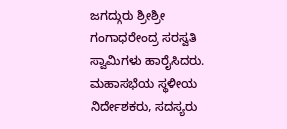ಜಗದ್ಗುರು ಶ್ರೀಶ್ರೀ ಗಂಗಾಧರೇಂದ್ರ ಸರಸ್ವತಿ ಸ್ವಾಮಿಗಳು ಹಾರೈಸಿದರು.
ಮಹಾಸಭೆಯ ಸ್ಥಳೀಯ ನಿರ್ದೇಶಕರು, ಸದಸ್ಯರು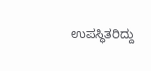ಉಪಸ್ಥಿತರಿದ್ದು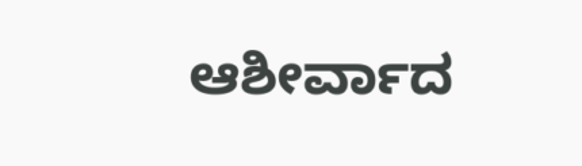ಆಶೀರ್ವಾದ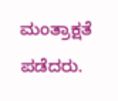ಮಂತ್ರಾಕ್ಷತೆ ಪಡೆದರು.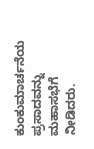ಕುಂಕುಮಾರ್ಚನೆಯ ಪ್ರಸಾದವನ್ನು ಮಹಾಸಭೆಗೆ ನೀಡಿದರು.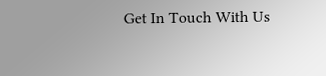Get In Touch With Us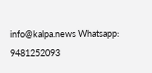info@kalpa.news Whatsapp: 9481252093